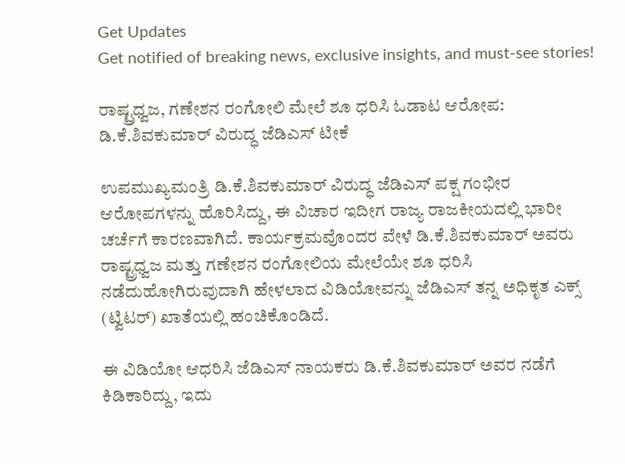Get Updates
Get notified of breaking news, exclusive insights, and must-see stories!

ರಾಷ್ಟ್ರಧ್ವಜ, ಗಣೇಶನ ರಂಗೋಲಿ ಮೇಲೆ ಶೂ ಧರಿಸಿ ಓಡಾಟ ಆರೋಪ: ಡಿ.ಕೆ.ಶಿವಕುಮಾರ್‌ ವಿರುದ್ಧ ಜೆಡಿಎಸ್‌ ಟೀಕೆ

ಉಪಮುಖ್ಯಮಂತ್ರಿ ಡಿ.ಕೆ.ಶಿವಕುಮಾರ್‌ ವಿರುದ್ಧ ಜೆಡಿಎಸ್‌ ಪಕ್ಷ ಗಂಭೀರ ಆರೋಪಗಳನ್ನು ಹೊರಿಸಿದ್ದು, ಈ ವಿಚಾರ ಇದೀಗ ರಾಜ್ಯ ರಾಜಕೀಯದಲ್ಲಿ ಭಾರೀ ಚರ್ಚೆಗೆ ಕಾರಣವಾಗಿದೆ. ಕಾರ್ಯಕ್ರಮವೊಂದರ ವೇಳೆ ಡಿ.ಕೆ.ಶಿವಕುಮಾರ್‌ ಅವರು ರಾಷ್ಟ್ರಧ್ವಜ ಮತ್ತು ಗಣೇಶನ ರಂಗೋಲಿಯ ಮೇಲೆಯೇ ಶೂ ಧರಿಸಿ ನಡೆದುಹೋಗಿರುವುದಾಗಿ ಹೇಳಲಾದ ವಿಡಿಯೋವನ್ನು ಜೆಡಿಎಸ್‌ ತನ್ನ ಅಧಿಕೃತ ಎಕ್ಸ್‌ (ಟ್ವಿಟರ್) ಖಾತೆಯಲ್ಲಿ ಹಂಚಿಕೊಂಡಿದೆ.

ಈ ವಿಡಿಯೋ ಆಧರಿಸಿ ಜೆಡಿಎಸ್‌ ನಾಯಕರು ಡಿ.ಕೆ.ಶಿವಕುಮಾರ್‌ ಅವರ ನಡೆಗೆ ಕಿಡಿಕಾರಿದ್ದು, ಇದು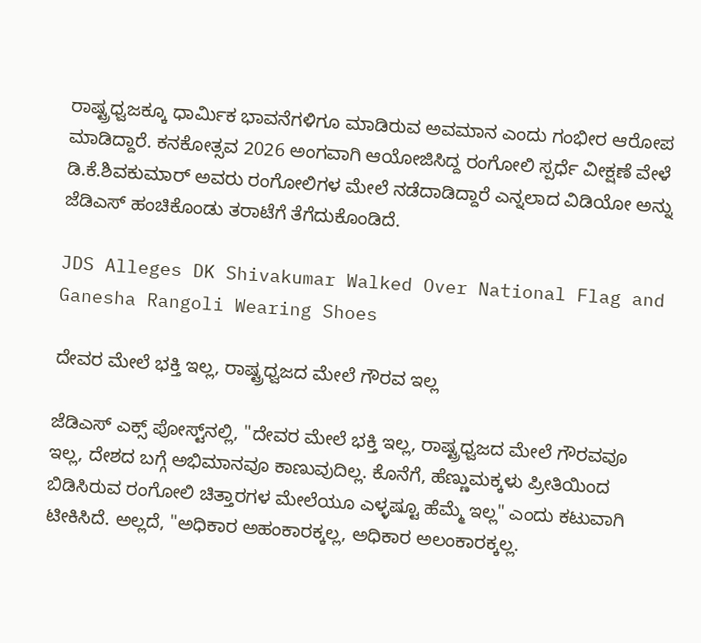ರಾಷ್ಟ್ರಧ್ವಜಕ್ಕೂ ಧಾರ್ಮಿಕ ಭಾವನೆಗಳಿಗೂ ಮಾಡಿರುವ ಅವಮಾನ ಎಂದು ಗಂಭೀರ ಆರೋಪ ಮಾಡಿದ್ದಾರೆ. ಕನಕೋತ್ಸವ 2026 ಅಂಗವಾಗಿ ಆಯೋಜಿಸಿದ್ದ ರಂಗೋಲಿ ಸ್ಪರ್ಧೆ ವೀಕ್ಷಣೆ ವೇಳೆ ಡಿ.ಕೆ.ಶಿವಕುಮಾರ್‌ ಅವರು ರಂಗೋಲಿಗಳ ಮೇಲೆ ನಡೆದಾಡಿದ್ದಾರೆ ಎನ್ನಲಾದ ವಿಡಿಯೋ ಅನ್ನು ಜೆಡಿಎಸ್‌ ಹಂಚಿಕೊಂಡು ತರಾಟೆಗೆ ತೆಗೆದುಕೊಂಡಿದೆ.

JDS Alleges DK Shivakumar Walked Over National Flag and Ganesha Rangoli Wearing Shoes

ದೇವರ ಮೇಲೆ ಭಕ್ತಿ ಇಲ್ಲ, ರಾಷ್ಟ್ರಧ್ವಜದ ಮೇಲೆ ಗೌರವ ಇಲ್ಲ

ಜೆಡಿಎಸ್‌ ಎಕ್ಸ್‌ ಪೋಸ್ಟ್‌ನಲ್ಲಿ, "ದೇವರ ಮೇಲೆ ಭಕ್ತಿ ಇಲ್ಲ, ರಾಷ್ಟ್ರಧ್ವಜದ ಮೇಲೆ ಗೌರವವೂ ಇಲ್ಲ, ದೇಶದ ಬಗ್ಗೆ ಅಭಿಮಾನವೂ ಕಾಣುವುದಿಲ್ಲ. ಕೊನೆಗೆ, ಹೆಣ್ಣುಮಕ್ಕಳು ಪ್ರೀತಿಯಿಂದ ಬಿಡಿಸಿರುವ ರಂಗೋಲಿ ಚಿತ್ತಾರಗಳ ಮೇಲೆಯೂ ಎಳ್ಳಷ್ಟೂ ಹೆಮ್ಮೆ ಇಲ್ಲ" ಎಂದು ಕಟುವಾಗಿ ಟೀಕಿಸಿದೆ. ಅಲ್ಲದೆ, "ಅಧಿಕಾರ ಅಹಂಕಾರಕ್ಕಲ್ಲ, ಅಧಿಕಾರ ಅಲಂಕಾರಕ್ಕಲ್ಲ.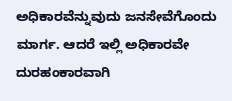ಅಧಿಕಾರವೆನ್ನುವುದು ಜನಸೇವೆಗೊಂದು ಮಾರ್ಗ. ಆದರೆ ಇಲ್ಲಿ ಅಧಿಕಾರವೇ ದುರಹಂಕಾರವಾಗಿ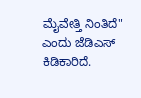ಮೈವೇತ್ತಿ ನಿಂತಿದೆ" ಎಂದು ಜೆಡಿಎಸ್‌ ಕಿಡಿಕಾರಿದೆ.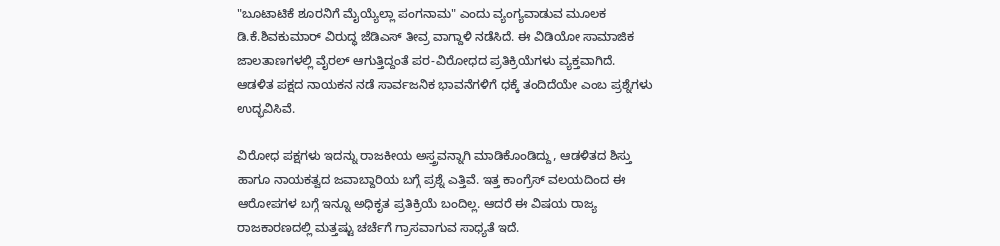"ಬೂಟಾಟಿಕೆ ಶೂರನಿಗೆ ಮೈಯ್ಯೆಲ್ಲಾ ಪಂಗನಾಮ" ಎಂದು ವ್ಯಂಗ್ಯವಾಡುವ ಮೂಲಕ ಡಿ.ಕೆ.ಶಿವಕುಮಾರ್‌ ವಿರುದ್ಧ ಜೆಡಿಎಸ್‌ ತೀವ್ರ ವಾಗ್ದಾಳಿ ನಡೆಸಿದೆ. ಈ ವಿಡಿಯೋ ಸಾಮಾಜಿಕ ಜಾಲತಾಣಗಳಲ್ಲಿ ವೈರಲ್‌ ಆಗುತ್ತಿದ್ದಂತೆ ಪರ-ವಿರೋಧದ ಪ್ರತಿಕ್ರಿಯೆಗಳು ವ್ಯಕ್ತವಾಗಿದೆ. ಆಡಳಿತ ಪಕ್ಷದ ನಾಯಕನ ನಡೆ ಸಾರ್ವಜನಿಕ ಭಾವನೆಗಳಿಗೆ ಧಕ್ಕೆ ತಂದಿದೆಯೇ ಎಂಬ ಪ್ರಶ್ನೆಗಳು ಉದ್ಭವಿಸಿವೆ.

ವಿರೋಧ ಪಕ್ಷಗಳು ಇದನ್ನು ರಾಜಕೀಯ ಅಸ್ತ್ರವನ್ನಾಗಿ ಮಾಡಿಕೊಂಡಿದ್ದು, ಆಡಳಿತದ ಶಿಸ್ತು ಹಾಗೂ ನಾಯಕತ್ವದ ಜವಾಬ್ದಾರಿಯ ಬಗ್ಗೆ ಪ್ರಶ್ನೆ ಎತ್ತಿವೆ. ಇತ್ತ ಕಾಂಗ್ರೆಸ್‌ ವಲಯದಿಂದ ಈ ಆರೋಪಗಳ ಬಗ್ಗೆ ಇನ್ನೂ ಅಧಿಕೃತ ಪ್ರತಿಕ್ರಿಯೆ ಬಂದಿಲ್ಲ. ಆದರೆ ಈ ವಿಷಯ ರಾಜ್ಯ ರಾಜಕಾರಣದಲ್ಲಿ ಮತ್ತಷ್ಟು ಚರ್ಚೆಗೆ ಗ್ರಾಸವಾಗುವ ಸಾಧ್ಯತೆ ಇದೆ.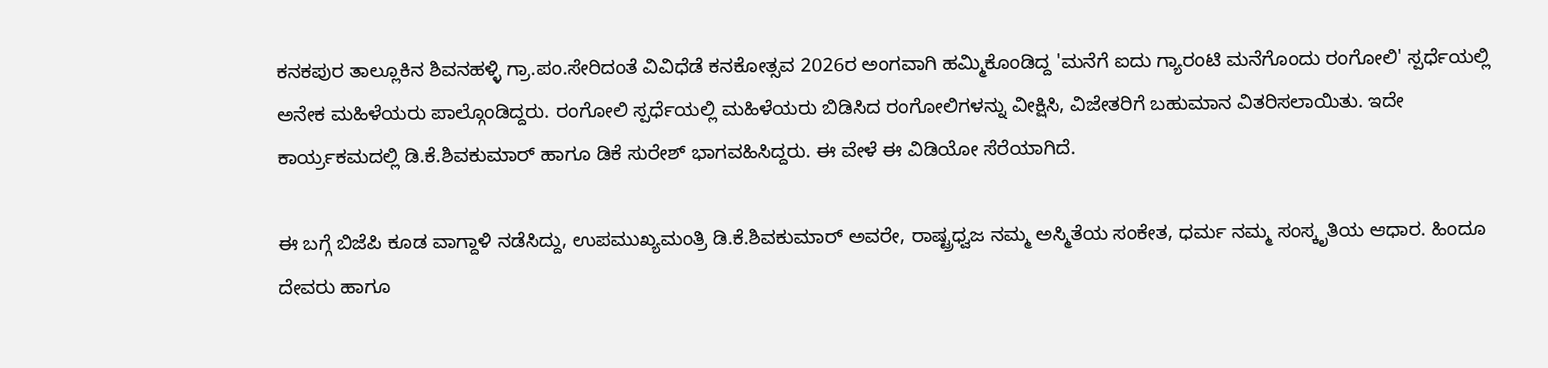ಕನಕಪುರ ತಾಲ್ಲೂಕಿನ ಶಿವನಹಳ್ಳಿ ಗ್ರಾ.ಪಂ.ಸೇರಿದಂತೆ ವಿವಿಧೆಡೆ ಕನಕೋತ್ಸವ 2026ರ ಅಂಗವಾಗಿ ಹಮ್ಮಿಕೊಂಡಿದ್ದ 'ಮನೆಗೆ ಐದು ಗ್ಯಾರಂಟಿ ಮನೆಗೊಂದು ರಂಗೋಲಿ' ಸ್ಪರ್ಧೆಯಲ್ಲಿ ಅನೇಕ ಮಹಿಳೆಯರು ಪಾಲ್ಗೊಂಡಿದ್ದರು. ರಂಗೋಲಿ ಸ್ಪರ್ಧೆಯಲ್ಲಿ ಮಹಿಳೆಯರು ಬಿಡಿಸಿದ ರಂಗೋಲಿಗಳನ್ನು ವೀಕ್ಷಿಸಿ, ವಿಜೇತರಿಗೆ ಬಹುಮಾನ‌ ವಿತರಿಸಲಾಯಿತು. ಇದೇ ಕಾರ್ಯ್ರಕಮದಲ್ಲಿ ಡಿ.ಕೆ.ಶಿವಕುಮಾರ್‌ ಹಾಗೂ ಡಿಕೆ ಸುರೇಶ್‌ ಭಾಗವಹಿಸಿದ್ದರು. ಈ ವೇಳೆ ಈ ವಿಡಿಯೋ ಸೆರೆಯಾಗಿದೆ.

ಈ ಬಗ್ಗೆ ಬಿಜೆಪಿ ಕೂಡ ವಾಗ್ದಾಳಿ ನಡೆಸಿದ್ದು, ಉಪಮುಖ್ಯಮಂತ್ರಿ ಡಿ.ಕೆ.ಶಿವಕುಮಾರ್‌ ಅವರೇ, ರಾಷ್ಟ್ರಧ್ವಜ ನಮ್ಮ ಅಸ್ಮಿತೆಯ ಸಂಕೇತ, ಧರ್ಮ ನಮ್ಮ ಸಂಸ್ಕೃತಿಯ ಆಧಾರ. ಹಿಂದೂ ದೇವರು ಹಾಗೂ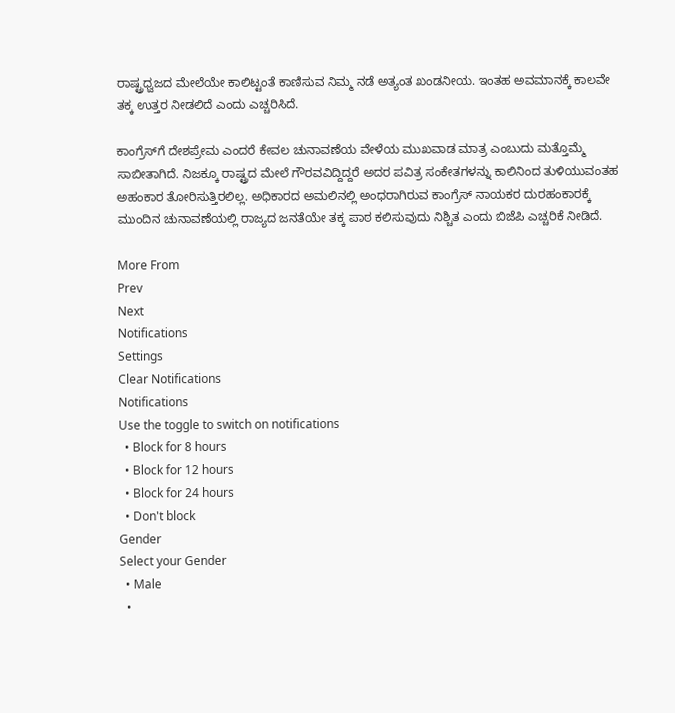ರಾಷ್ಟ್ರಧ್ವಜದ ಮೇಲೆಯೇ ಕಾಲಿಟ್ಟಂತೆ ಕಾಣಿಸುವ ನಿಮ್ಮ ನಡೆ ಅತ್ಯಂತ ಖಂಡನೀಯ. ಇಂತಹ ಅವಮಾನಕ್ಕೆ ಕಾಲವೇ ತಕ್ಕ ಉತ್ತರ ನೀಡಲಿದೆ ಎಂದು ಎಚ್ಚರಿಸಿದೆ.

ಕಾಂಗ್ರೆಸ್‌ಗೆ ದೇಶಪ್ರೇಮ ಎಂದರೆ ಕೇವಲ ಚುನಾವಣೆಯ ವೇಳೆಯ ಮುಖವಾಡ ಮಾತ್ರ ಎಂಬುದು ಮತ್ತೊಮ್ಮೆ ಸಾಬೀತಾಗಿದೆ. ನಿಜಕ್ಕೂ ರಾಷ್ಟ್ರದ ಮೇಲೆ ಗೌರವವಿದ್ದಿದ್ದರೆ ಅದರ ಪವಿತ್ರ ಸಂಕೇತಗಳನ್ನು ಕಾಲಿನಿಂದ ತುಳಿಯುವಂತಹ ಅಹಂಕಾರ ತೋರಿಸುತ್ತಿರಲಿಲ್ಲ. ಅಧಿಕಾರದ ಅಮಲಿನಲ್ಲಿ ಅಂಧರಾಗಿರುವ ಕಾಂಗ್ರೆಸ್ ನಾಯಕರ ದುರಹಂಕಾರಕ್ಕೆ ಮುಂದಿನ ಚುನಾವಣೆಯಲ್ಲಿ ರಾಜ್ಯದ ಜನತೆಯೇ ತಕ್ಕ ಪಾಠ ಕಲಿಸುವುದು ನಿಶ್ಚಿತ ಎಂದು ಬಿಜೆಪಿ ಎಚ್ಚರಿಕೆ ನೀಡಿದೆ.

More From
Prev
Next
Notifications
Settings
Clear Notifications
Notifications
Use the toggle to switch on notifications
  • Block for 8 hours
  • Block for 12 hours
  • Block for 24 hours
  • Don't block
Gender
Select your Gender
  • Male
  •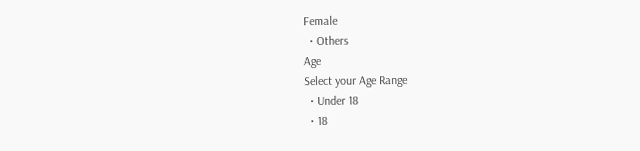Female
  • Others
Age
Select your Age Range
  • Under 18
  • 18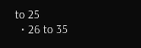to 25
  • 26 to 35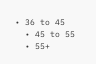• 36 to 45
  • 45 to 55
  • 55+